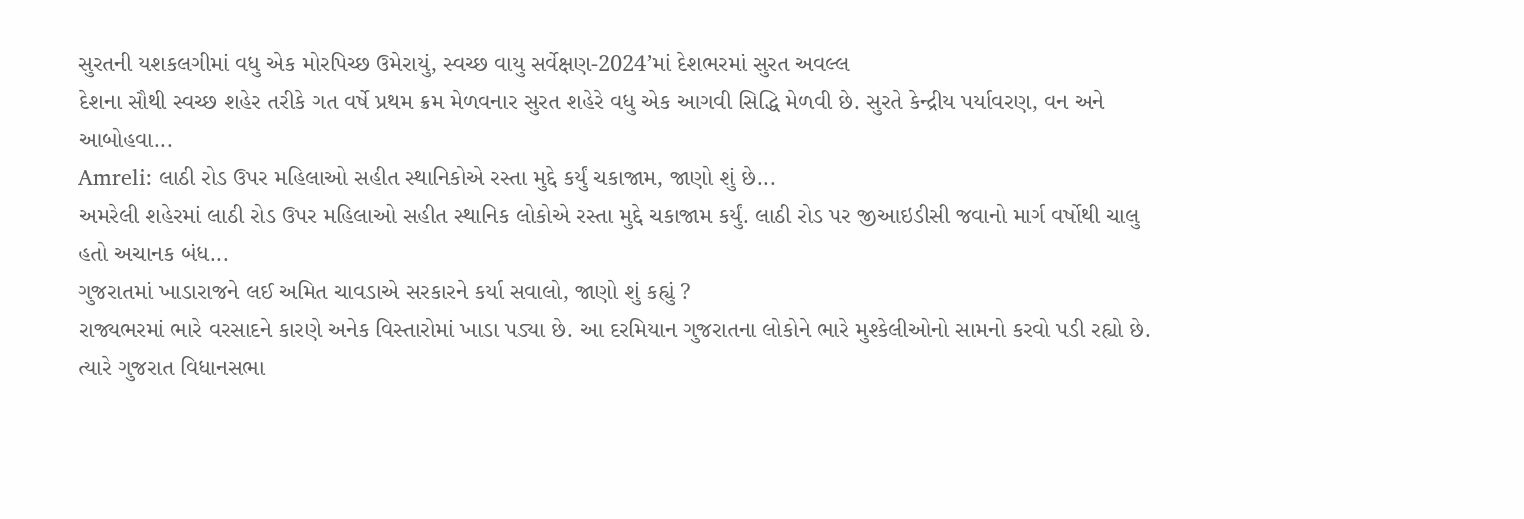સુરતની યશકલગીમાં વધુ એક મોરપિચ્છ ઉમેરાયું, સ્વચ્છ વાયુ સર્વેક્ષણ-2024’માં દેશભરમાં સુરત અવલ્લ
દેશના સૌથી સ્વચ્છ શહેર તરીકે ગત વર્ષે પ્રથમ ક્રમ મેળવનાર સુરત શહેરે વધુ એક આગવી સિદ્ધિ મેળવી છે. સુરતે કેન્દ્રીય પર્યાવરણ, વન અને આબોહવા...
Amreli: લાઠી રોડ ઉપર મહિલાઓ સહીત સ્થાનિકોએ રસ્તા મુદ્દે કર્યું ચકાજામ, જાણો શું છે...
અમરેલી શહેરમાં લાઠી રોડ ઉપર મહિલાઓ સહીત સ્થાનિક લોકોએ રસ્તા મુદ્દે ચકાજામ કર્યું. લાઠી રોડ પર જીઆઇડીસી જવાનો માર્ગ વર્ષોથી ચાલુ હતો અચાનક બંધ...
ગુજરાતમાં ખાડારાજને લઈ અમિત ચાવડાએ સરકારને કર્યા સવાલો, જાણો શું કહ્યું ?
રાજ્યભરમાં ભારે વરસાદને કારણે અનેક વિસ્તારોમાં ખાડા પડ્યા છે. આ દરમિયાન ગુજરાતના લોકોને ભારે મુશ્કેલીઓનો સામનો કરવો પડી રહ્યો છે. ત્યારે ગુજરાત વિધાનસભા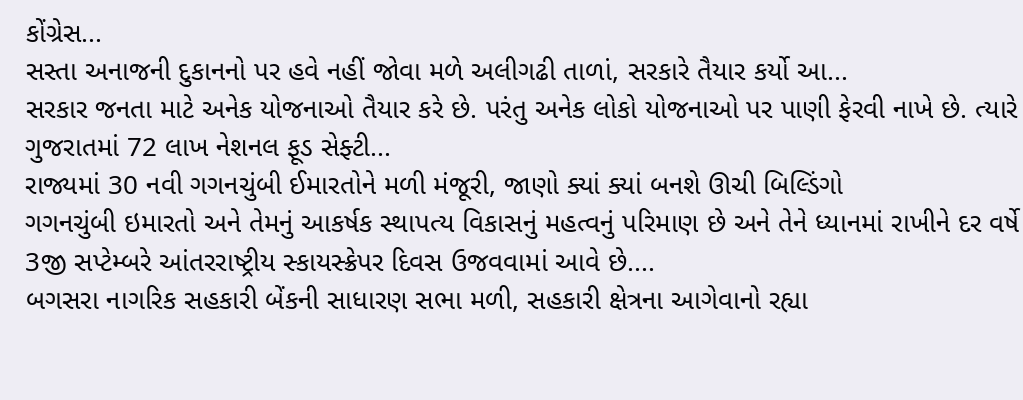કોંગ્રેસ...
સસ્તા અનાજની દુકાનનો પર હવે નહીં જોવા મળે અલીગઢી તાળાં, સરકારે તૈયાર કર્યો આ...
સરકાર જનતા માટે અનેક યોજનાઓ તૈયાર કરે છે. પરંતુ અનેક લોકો યોજનાઓ પર પાણી ફેરવી નાખે છે. ત્યારે ગુજરાતમાં 72 લાખ નેશનલ ફૂડ સેફ્ટી...
રાજ્યમાં 30 નવી ગગનચુંબી ઈમારતોને મળી મંજૂરી, જાણો ક્યાં ક્યાં બનશે ઊચી બિલ્ડિંગો
ગગનચુંબી ઇમારતો અને તેમનું આકર્ષક સ્થાપત્ય વિકાસનું મહત્વનું પરિમાણ છે અને તેને ધ્યાનમાં રાખીને દર વર્ષે 3જી સપ્ટેમ્બરે આંતરરાષ્ટ્રીય સ્કાયસ્ક્રેપર દિવસ ઉજવવામાં આવે છે....
બગસરા નાગરિક સહકારી બેંકની સાધારણ સભા મળી, સહકારી ક્ષેત્રના આગેવાનો રહ્યા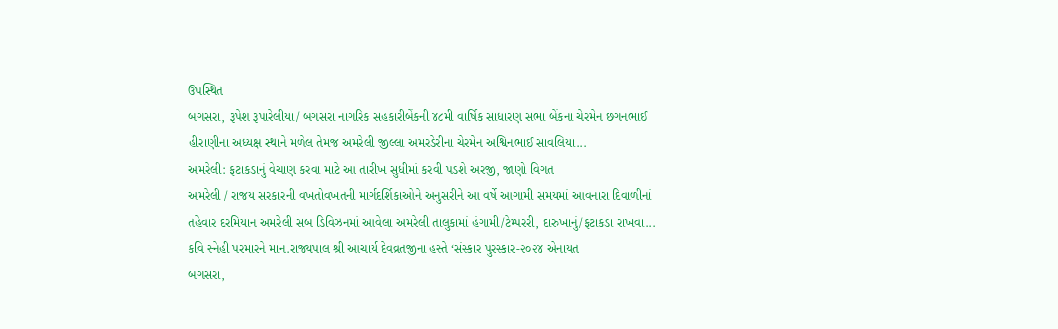ઉપસ્થિત
બગસરા, રૂપેશ રૂપારેલીયા/ બગસરા નાગરિક સહકારીબેંકની ૪૮મી વાર્ષિક સાધારણ સભા બેંકના ચેરમેન છગનભાઈ હીરાણીના અધ્યક્ષ સ્થાને મળેલ તેમજ અમરેલી જીલ્લા અમરડેરીના ચેરમેન અશ્વિનભાઈ સાવલિયા...
અમરેલી: ફટાકડાનું વેચાણ કરવા માટે આ તારીખ સુધીમાં કરવી પડશે અરજી, જાણો વિગત
અમરેલી / રાજય સરકારની વખતોવખતની માર્ગદર્શિકાઓને અનુસરીને આ વર્ષે આગામી સમયમાં આવનારા દિવાળીનાં તહેવાર દરમિયાન અમરેલી સબ ડિવિઝનમાં આવેલા અમરેલી તાલુકામાં હંગામી/ટેમ્પરરી, દારુખાનું/ફટાકડા રાખવા...
કવિ સ્નેહી પરમારને માન.રાજ્યપાલ શ્રી આચાર્ય દેવવ્રતજીના હસ્તે ‘સંસ્કાર પુરસ્કાર-૨૦૨૪ એનાયત
બગસરા,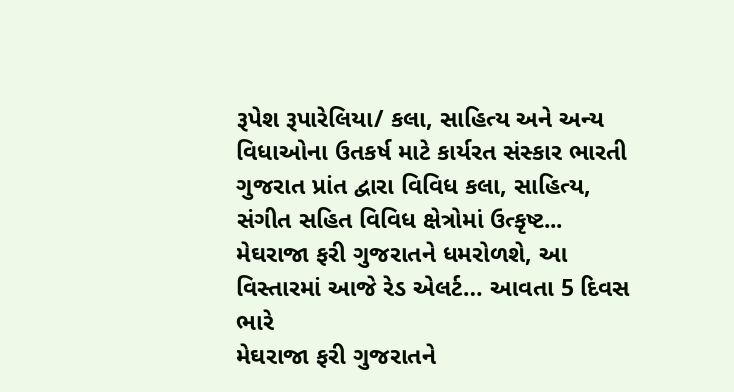રૂપેશ રૂપારેલિયા/ કલા, સાહિત્ય અને અન્ય વિધાઓના ઉતકર્ષ માટે કાર્યરત સંસ્કાર ભારતી ગુજરાત પ્રાંત દ્વારા વિવિધ કલા, સાહિત્ય, સંગીત સહિત વિવિધ ક્ષેત્રોમાં ઉત્કૃષ્ટ...
મેઘરાજા ફરી ગુજરાતને ધમરોળશે, આ વિસ્તારમાં આજે રેડ એલર્ટ… આવતા 5 દિવસ ભારે
મેઘરાજા ફરી ગુજરાતને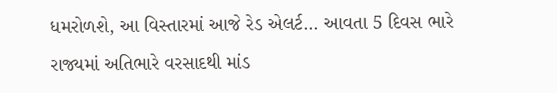ધમરોળશે, આ વિસ્તારમાં આજે રેડ એલર્ટ... આવતા 5 દિવસ ભારે
રાજ્યમાં અતિભારે વરસાદથી માંડ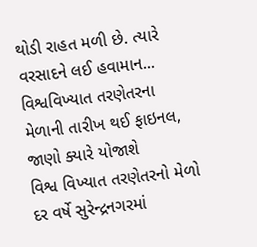થોડી રાહત મળી છે. ત્યારે વરસાદને લઈ હવામાન...
વિશ્વવિખ્યાત તરણેતરના મેળાની તારીખ થઈ ફાઇનલ, જાણો ક્યારે યોજાશે
વિશ્વ વિખ્યાત તરણેતરનો મેળો દર વર્ષે સુરેન્દ્રનગરમાં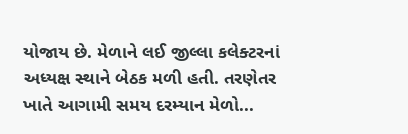યોજાય છે. મેળાને લઈ જીલ્લા કલેક્ટરનાં અધ્યક્ષ સ્થાને બેઠક મળી હતી. તરણેતર ખાતે આગામી સમય દરમ્યાન મેળો...